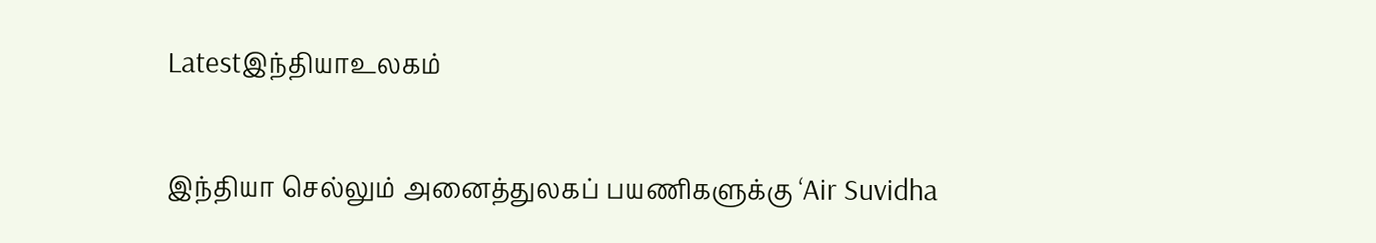Latestஇந்தியாஉலகம்

இந்தியா செல்லும் அனைத்துலகப் பயணிகளுக்கு ‘Air Suvidha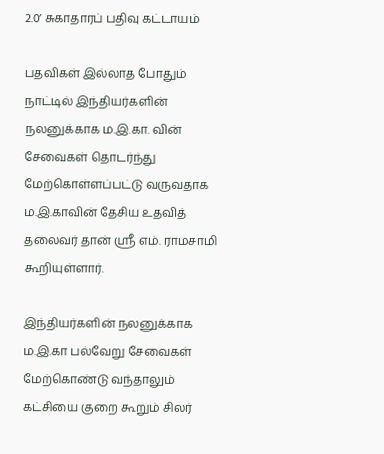2.0’ சுகாதாரப் பதிவு கட்டாயம்

பதவிகள் இல்லாத போதும் நாட்டில் இந்தியர்களின் நலனுக்காக ம.இ.கா. வின் சேவைகள் தொடர்ந்து மேற்கொள்ளப்பட்டு வருவதாக ம.இ.காவின் தேசிய உதவித் தலைவர் தான் ஸ்ரீ எம். ராமசாமி கூறியுள்ளார்.

இந்தியர்களின் நலனுக்காக ம.இ.கா பல்வேறு சேவைகள் மேற்கொண்டு வந்தாலும் கட்சியை குறை கூறும் சிலர்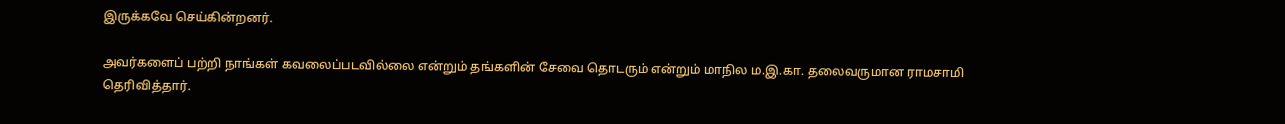இருக்கவே செய்கின்றனர்.

அவர்களைப் பற்றி நாங்கள் கவலைப்படவில்லை என்றும் தங்களின் சேவை தொடரும் என்றும் மாநில ம.இ.கா. தலைவருமான ராமசாமி தெரிவித்தார்.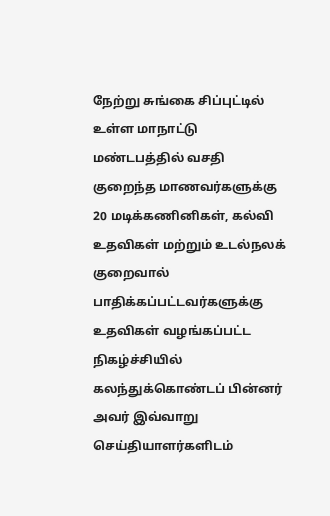நேற்று சுங்கை சிப்புட்டில் உள்ள மாநாட்டு மண்டபத்தில் வசதி குறைந்த மாணவர்களுக்கு 20 மடிக்கணினிகள், கல்வி உதவிகள் மற்றும் உடல்நலக் குறைவால் பாதிக்கப்பட்டவர்களுக்கு உதவிகள் வழங்கப்பட்ட நிகழ்ச்சியில் கலந்துக்கொண்டப் பின்னர் அவர் இவ்வாறு செய்தியாளர்களிடம்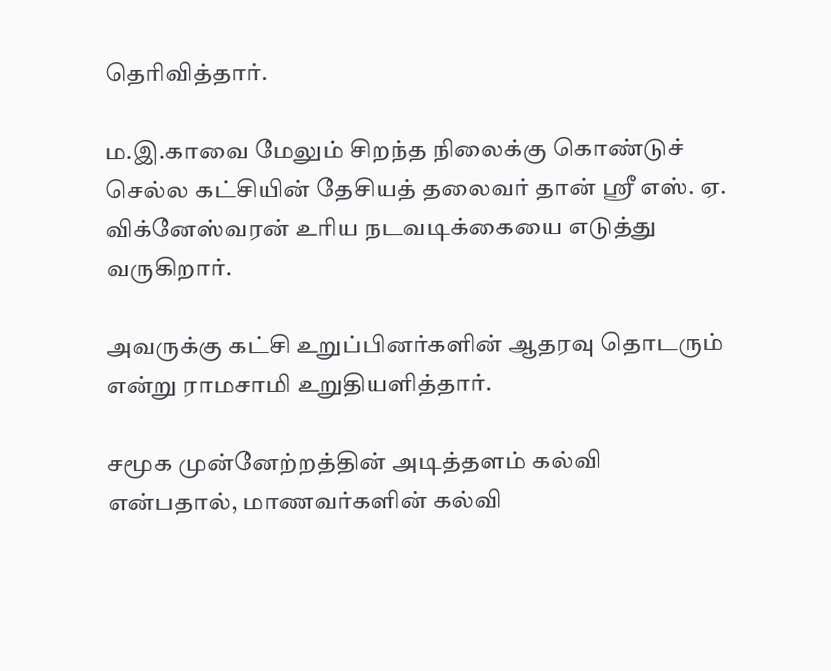தெரிவித்தார்.

ம.இ.காவை மேலும் சிறந்த நிலைக்கு கொண்டுச் செல்ல கட்சியின் தேசியத் தலைவர் தான் ஸ்ரீ எஸ். ஏ. விக்னேஸ்வரன் உரிய நடவடிக்கையை எடுத்து வருகிறார்.

அவருக்கு கட்சி உறுப்பினர்களின் ஆதரவு தொடரும் என்று ராமசாமி உறுதியளித்தார்.

சமூக முன்னேற்றத்தின் அடித்தளம் கல்வி என்பதால், மாணவர்களின் கல்வி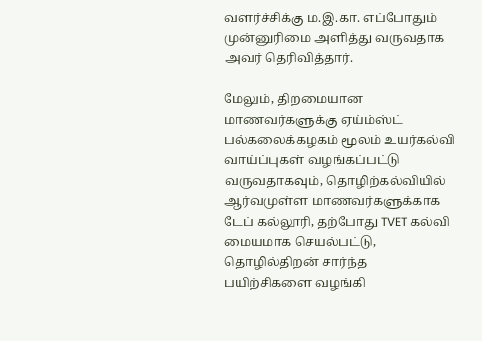வளர்ச்சிக்கு ம.இ.கா. எப்போதும் முன்னுரிமை அளித்து வருவதாக அவர் தெரிவித்தார்.

மேலும், திறமையான மாணவர்களுக்கு ஏய்ம்ஸ்ட் பல்கலைக்கழகம் மூலம் உயர்கல்வி வாய்ப்புகள் வழங்கப்பட்டு வருவதாகவும், தொழிற்கல்வியில் ஆர்வமுள்ள மாணவர்களுக்காக டேப் கல்லூரி, தற்போது TVET கல்வி மையமாக செயல்பட்டு, தொழில்திறன் சார்ந்த பயிற்சிகளை வழங்கி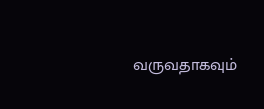வருவதாகவும்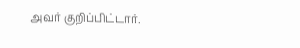அவர் குறிப்பிட்டார்.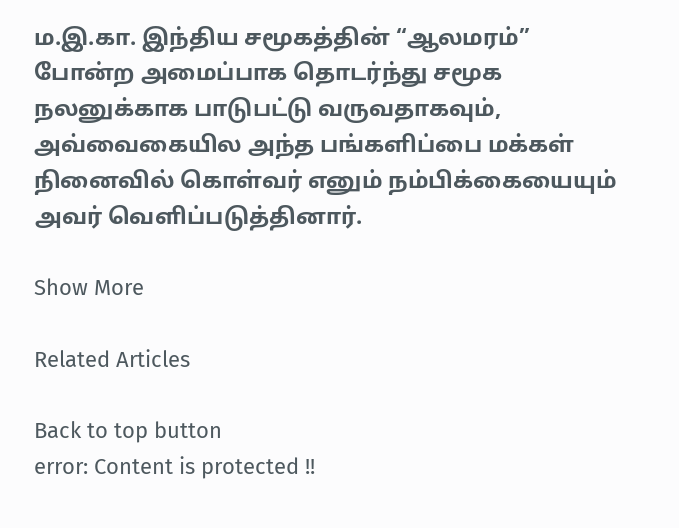ம.இ.கா. இந்திய சமூகத்தின் “ஆலமரம்” போன்ற அமைப்பாக தொடர்ந்து சமூக நலனுக்காக பாடுபட்டு வருவதாகவும், அவ்வைகையில அந்த பங்களிப்பை மக்கள் நினைவில் கொள்வர் எனும் நம்பிக்கையையும் அவர் வெளிப்படுத்தினார்.

Show More

Related Articles

Back to top button
error: Content is protected !!